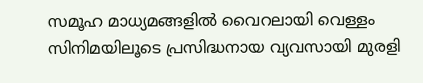സമൂഹ മാധ്യമങ്ങളിൽ വൈറലായി വെള്ളം സിനിമയിലൂടെ പ്രസിദ്ധനായ വ്യവസായി മുരളി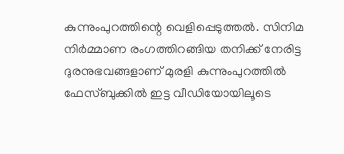കുന്നുംപുറത്തിന്റെ വെളിപ്പെടുത്തൽ. സിനിമ നിർമ്മാണ രംഗത്തിറങ്ങിയ തനിക്ക് നേരിട്ട ദുരനുഭവങ്ങളാണ് മുരളി കുന്നുംപുറത്തിൽ ഫേസ്ബുക്കിൽ ഇട്ട വീഡിയോയിലൂടെ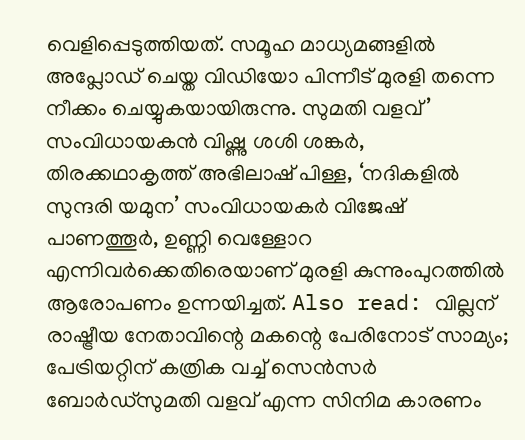വെളിപ്പെടുത്തിയത്. സമൂഹ മാധ്യമങ്ങളിൽ അപ്ലോഡ് ചെയ്ത വിഡിയോ പിന്നീട് മുരളി തന്നെ നീക്കം ചെയ്യുകയായിരുന്നു. സുമതി വളവ്’ സംവിധായകൻ വിഷ്ണു ശശി ശങ്കർ, തിരക്കഥാകൃത്ത് അഭിലാഷ് പിള്ള, ‘നദികളിൽ സുന്ദരി യമുന’ സംവിധായകർ വിജേഷ് പാണത്തൂർ, ഉണ്ണി വെള്ളോറ എന്നിവർക്കെതിരെയാണ് മുരളി കുന്നുംപുറത്തിൽ ആരോപണം ഉന്നയിച്ചത്. Also read: വില്ലന് രാഷ്ട്രീയ നേതാവിന്റെ മകന്റെ പേരിനോട് സാമ്യം; പേട്രിയറ്റിന് കത്രിക വച്ച് സെൻസർ ബോർഡ്സുമതി വളവ് എന്ന സിനിമ കാരണം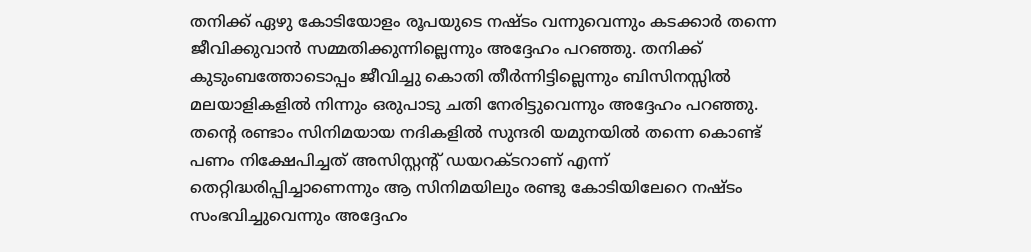തനിക്ക് ഏഴു കോടിയോളം രൂപയുടെ നഷ്ടം വന്നുവെന്നും കടക്കാർ തന്നെ ജീവിക്കുവാൻ സമ്മതിക്കുന്നില്ലെന്നും അദ്ദേഹം പറഞ്ഞു. തനിക്ക് കുടുംബത്തോടൊപ്പം ജീവിച്ചു കൊതി തീർന്നിട്ടില്ലെന്നും ബിസിനസ്സിൽ മലയാളികളിൽ നിന്നും ഒരുപാടു ചതി നേരിട്ടുവെന്നും അദ്ദേഹം പറഞ്ഞു. തന്റെ രണ്ടാം സിനിമയായ നദികളിൽ സുന്ദരി യമുനയിൽ തന്നെ കൊണ്ട് പണം നിക്ഷേപിച്ചത് അസിസ്റ്റന്റ് ഡയറക്ടറാണ് എന്ന് തെറ്റിദ്ധരിപ്പിച്ചാണെന്നും ആ സിനിമയിലും രണ്ടു കോടിയിലേറെ നഷ്ടം സംഭവിച്ചുവെന്നും അദ്ദേഹം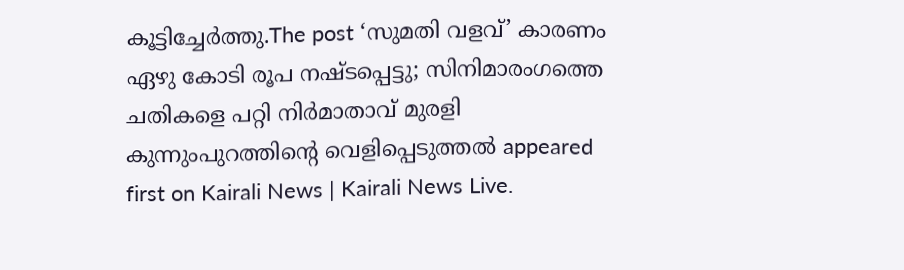കൂട്ടിച്ചേർത്തു.The post ‘സുമതി വളവ്’ കാരണം ഏഴു കോടി രൂപ നഷ്ടപ്പെട്ടു; സിനിമാരംഗത്തെ ചതികളെ പറ്റി നിർമാതാവ് മുരളി കുന്നുംപുറത്തിന്റെ വെളിപ്പെടുത്തൽ appeared first on Kairali News | Kairali News Live.